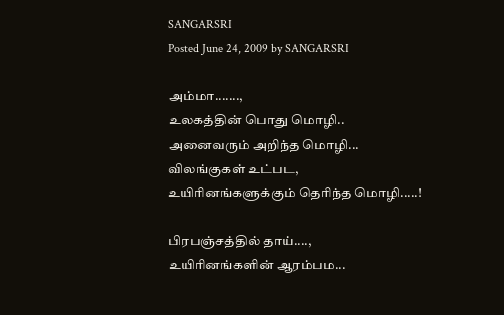SANGARSRI
Posted June 24, 2009 by SANGARSRI

அம்மா.......,
உலகத்தின் பொது மொழி..
அனைவரும் அறிந்த மொழி...
விலங்குகள் உட்பட,
உயிரினங்களுக்கும் தெரிந்த மொழி.....!

பிரபஞ்சத்தில் தாய்....,
உயிரினங்களின் ஆரம்பம...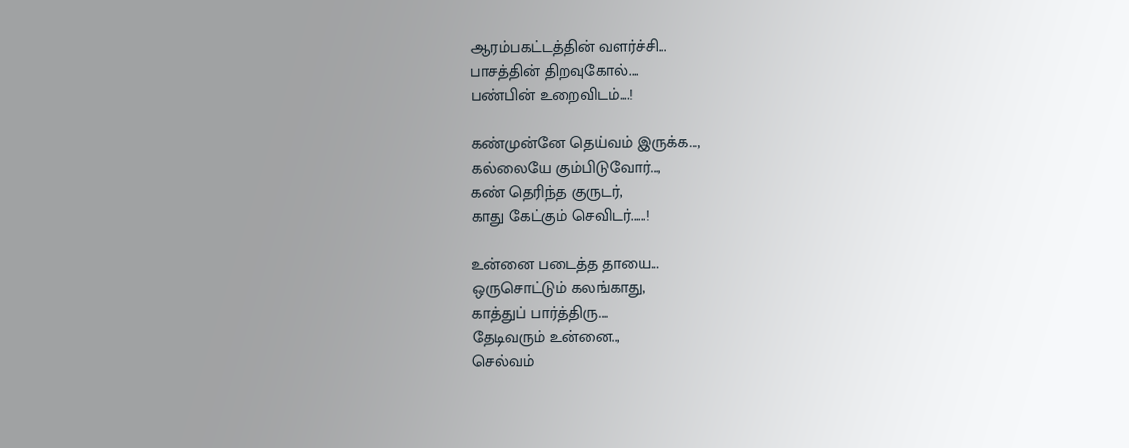ஆரம்பகட்டத்தின் வளர்ச்சி...
பாசத்தின் திறவுகோல்....
பண்பின் உறைவிடம்....!

கண்முன்னே தெய்வம் இருக்க...,
கல்லையே கும்பிடுவோர்...,
கண் தெரிந்த குருடர்,
காது கேட்கும் செவிடர்......!

உன்னை படைத்த தாயை...
ஒருசொட்டும் கலங்காது,
காத்துப் பார்த்திரு....
தேடிவரும் உன்னை..,
செல்வம்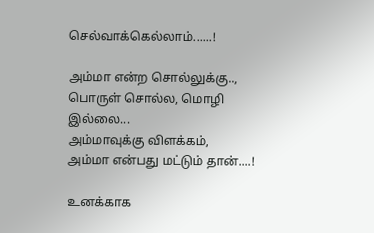செல்வாக்கெல்லாம்......!

அம்மா என்ற சொல்லுக்கு..,
பொருள் சொல்ல, மொழி இல்லை...
அம்மாவுக்கு விளக்கம்,
அம்மா என்பது மட்டும் தான்....!

உனக்காக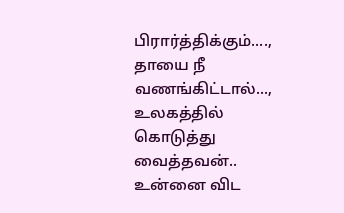பிரார்த்திக்கும்....,
தாயை நீ வணங்கிட்டால்...,
உலகத்தில் கொடுத்து வைத்தவன்..
உன்னை விட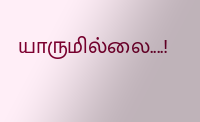யாருமில்லை....!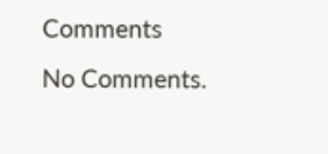Comments
No Comments.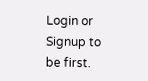Login or Signup to be first.